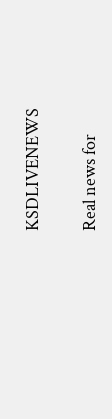KSDLIVENEWS

Real news for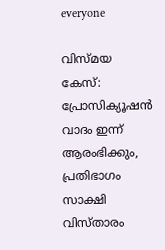everyone

വിസ്മയ കേസ്: പ്രോസിക്യൂഷന്‍ വാദം ഇന്ന് ആരംഭിക്കും, പ്രതിഭാഗം സാക്ഷി വിസ്താരം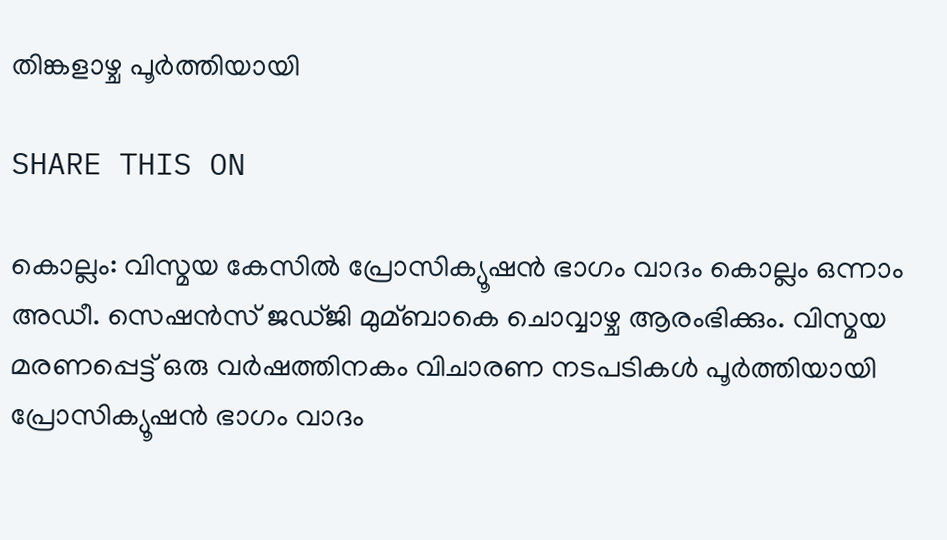തിങ്കളാഴ്ച പൂര്‍ത്തിയായി

SHARE THIS ON

കൊല്ലം: വിസ്മയ കേസില്‍ പ്രോസിക്യൂഷന്‍ ഭാഗം വാദം കൊല്ലം ഒന്നാം അഡീ. സെഷന്‍സ് ജഡ്ജി മുമ്ബാകെ ചൊവ്വാഴ്ച ആരംഭിക്കും. വിസ്മയ മരണപ്പെട്ട് ഒരു വര്‍ഷത്തിനകം വിചാരണ നടപടികള്‍ പൂര്‍ത്തിയായി പ്രോസിക്യൂഷന്‍ ഭാഗം വാദം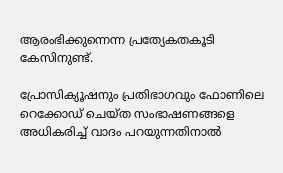ആരംഭിക്കുന്നെന്ന പ്രത്യേകതകൂടി കേസിനുണ്ട്.

പ്രോസിക്യൂഷനും പ്രതിഭാഗവും ഫോണിലെ റെക്കോഡ് ചെയ്ത സംഭാഷണങ്ങളെ അധികരിച്ച്‌ വാദം പറയുന്നതിനാല്‍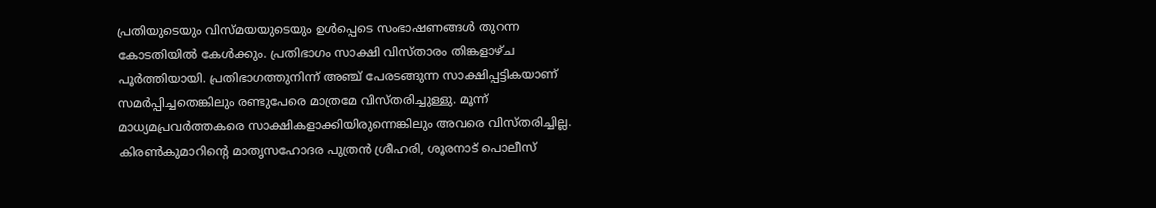പ്രതിയുടെയും വിസ്മയയുടെയും ഉള്‍പ്പെടെ സംഭാഷണങ്ങള്‍ തുറന്ന കോടതിയില്‍ കേള്‍ക്കും. പ്രതിഭാഗം സാക്ഷി വിസ്താരം തിങ്കളാഴ്ച പൂര്‍ത്തിയായി. പ്രതിഭാഗത്തുനിന്ന് അഞ്ച് പേരടങ്ങുന്ന സാക്ഷിപ്പട്ടികയാണ് സമര്‍പ്പിച്ചതെങ്കിലും രണ്ടുപേരെ മാത്രമേ വിസ്തരിച്ചുള്ളു. മൂന്ന് മാധ്യമപ്രവര്‍ത്തകരെ സാക്ഷികളാക്കിയിരുന്നെങ്കിലും അവരെ വിസ്തരിച്ചില്ല. കിരണ്‍കുമാറിന്‍റെ മാതൃസഹോദര പുത്രന്‍ ശ്രീഹരി, ശൂരനാട് പൊലീസ്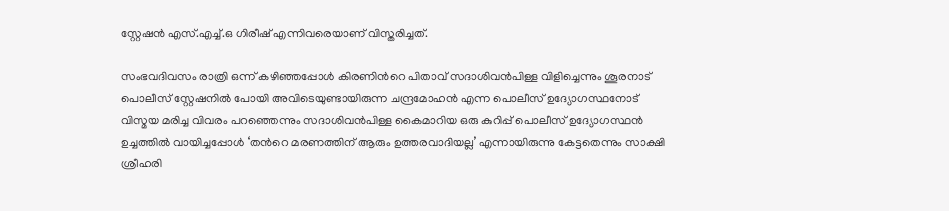സ്റ്റേഷന്‍ എസ്.എച്ച്‌.ഒ ഗിരീഷ് എന്നിവരെയാണ് വിസ്തരിച്ചത്.

സംഭവദിവസം രാത്രി ഒന്ന് കഴിഞ്ഞപ്പോള്‍ കിരണിന്‍റെ പിതാവ് സദാശിവന്‍പിള്ള വിളിച്ചെന്നും ശൂരനാട് പൊലീസ് സ്റ്റേഷനില്‍ പോയി അവിടെയുണ്ടായിരുന്ന ചന്ദ്രമോഹന്‍ എന്ന പൊലീസ് ഉദ്യോഗസ്ഥനോട് വിസ്മയ മരിച്ച വിവരം പറഞ്ഞെന്നും സദാശിവന്‍പിള്ള കൈമാറിയ ഒരു കുറിപ്പ് പൊലീസ് ഉദ്യോഗസ്ഥന്‍ ഉച്ചത്തില്‍ വായിച്ചപ്പോള്‍ ‘തന്‍റെ മരണത്തിന് ആരും ഉത്തരവാദിയല്ല’ എന്നായിരുന്നു കേട്ടതെന്നും സാക്ഷി ശ്രീഹരി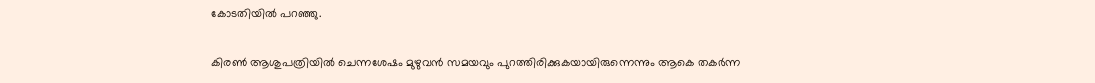കോടതിയില്‍ പറഞ്ഞു.

കിരണ്‍ ആശുപത്രിയില്‍ ചെന്നശേഷം മുഴുവന്‍ സമയവും പുറത്തിരിക്കുകയായിരുന്നെന്നും ആകെ തകര്‍ന്ന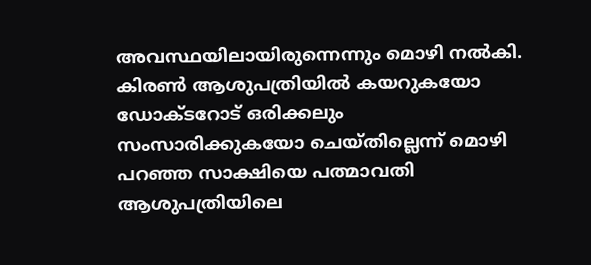അവസ്ഥയിലായിരുന്നെന്നും മൊഴി നല്‍കി. കിരണ്‍ ആശുപത്രിയില്‍ കയറുകയോ ഡോക്ടറോട് ഒരിക്കലും സംസാരിക്കുകയോ ചെയ്തില്ലെന്ന് മൊഴി പറഞ്ഞ സാക്ഷിയെ പത്മാവതി ആശുപത്രിയിലെ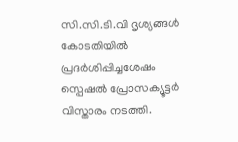സി.സി.ടി.വി ദൃശ്യങ്ങള്‍ കോടതിയില്‍ പ്രദര്‍ശിപ്പിച്ചശേഷം സ്പെഷല്‍ പ്രോസക്യൂട്ടര്‍ വിസ്താരം നടത്തി.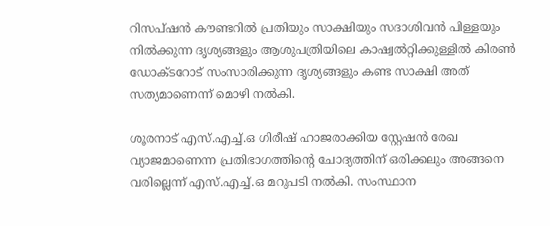റിസപ്ഷന്‍ കൗണ്ടറില്‍ പ്രതിയും സാക്ഷിയും സദാശിവന്‍ പിള്ളയും നില്‍ക്കുന്ന ദൃശ്യങ്ങളും ആശുപത്രിയിലെ കാഷ്വല്‍റ്റിക്കുള്ളില്‍ കിരണ്‍ ഡോക്ടറോട് സംസാരിക്കുന്ന ദൃശ്യങ്ങളും കണ്ട സാക്ഷി അത് സത്യമാണെന്ന് മൊഴി നല്‍കി.

ശൂരനാട് എസ്.എച്ച്‌.ഒ ഗിരീഷ് ഹാജരാക്കിയ സ്റ്റേഷന്‍ രേഖ വ്യാജമാണെന്ന പ്രതിഭാഗത്തിന്‍റെ ചോദ്യത്തിന് ഒരിക്കലും അങ്ങനെ വരില്ലെന്ന് എസ്.എച്ച്‌.ഒ മറുപടി നല്‍കി. സംസ്ഥാന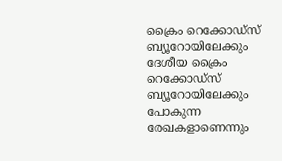ക്രൈം റെക്കോഡ്സ് ബ്യൂറോയിലേക്കും ദേശീയ ക്രൈം റെക്കോഡ്സ് ബ്യൂറോയിലേക്കും പോകുന്ന രേഖകളാണെന്നും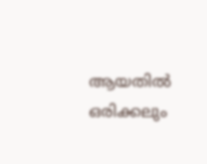ആയതില്‍ ഒരിക്കലും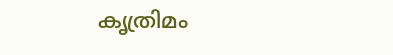കൃത്രിമം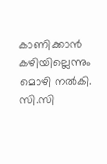കാണിക്കാന്‍ കഴിയില്ലെന്നും മൊഴി നല്‍കി. സി.സി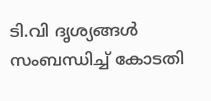ടി.വി ദൃശ്യങ്ങള്‍ സംബന്ധിച്ച്‌ കോടതി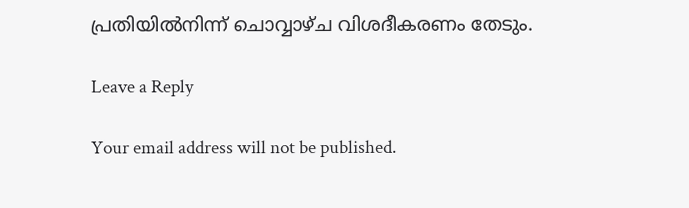പ്രതിയില്‍നിന്ന് ചൊവ്വാഴ്ച വിശദീകരണം തേടും.

Leave a Reply

Your email address will not be published.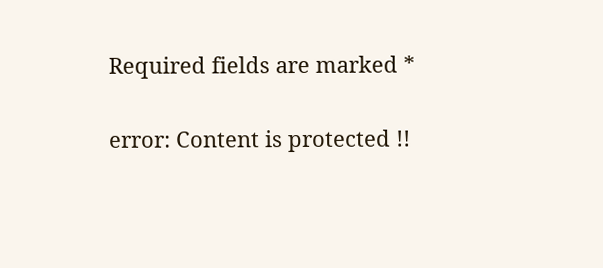Required fields are marked *

error: Content is protected !!